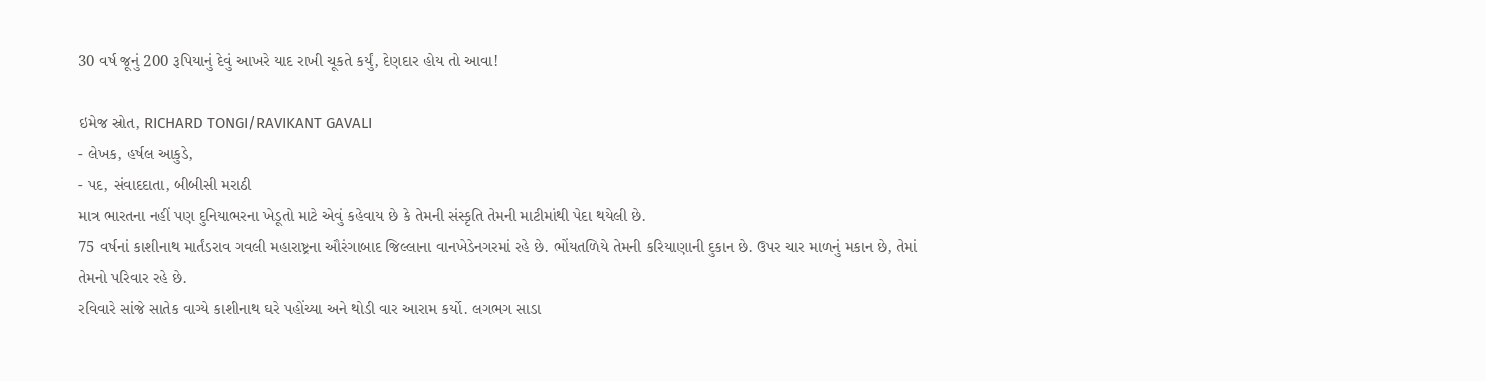30 વર્ષ જૂનું 200 રૂપિયાનું દેવું આખરે યાદ રાખી ચૂકતે કર્યું, દેણદાર હોય તો આવા!

ઇમેજ સ્રોત, RICHARD TONGI/RAVIKANT GAVALI
- લેખક, હર્ષલ આકુડે,
- પદ, સંવાદદાતા, બીબીસી મરાઠી
માત્ર ભારતના નહીં પણ દુનિયાભરના ખેડૂતો માટે એવું કહેવાય છે કે તેમની સંસ્કૃતિ તેમની માટીમાંથી પેદા થયેલી છે.
75 વર્ષનાં કાશીનાથ માર્તંડરાવ ગવલી મહારાષ્ટ્રના ઔરંગાબાદ જિલ્લાના વાનખેડેનગરમાં રહે છે. ભોંયતળિયે તેમની કરિયાણાની દુકાન છે. ઉપર ચાર માળનું મકાન છે, તેમાં તેમનો પરિવાર રહે છે.
રવિવારે સાંજે સાતેક વાગ્યે કાશીનાથ ઘરે પહોંચ્યા અને થોડી વાર આરામ કર્યો. લગભગ સાડા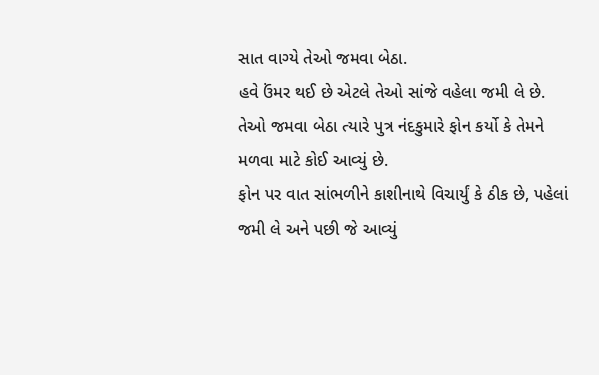સાત વાગ્યે તેઓ જમવા બેઠા.
હવે ઉંમર થઈ છે એટલે તેઓ સાંજે વહેલા જમી લે છે. તેઓ જમવા બેઠા ત્યારે પુત્ર નંદકુમારે ફોન કર્યો કે તેમને મળવા માટે કોઈ આવ્યું છે.
ફોન પર વાત સાંભળીને કાશીનાથે વિચાર્યું કે ઠીક છે, પહેલાં જમી લે અને પછી જે આવ્યું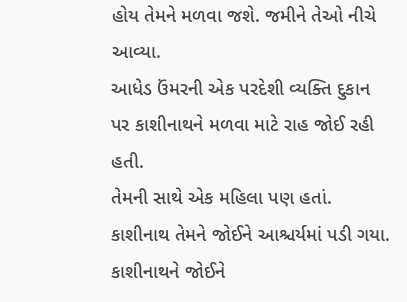હોય તેમને મળવા જશે. જમીને તેઓ નીચે આવ્યા.
આધેડ ઉંમરની એક પરદેશી વ્યક્તિ દુકાન પર કાશીનાથને મળવા માટે રાહ જોઈ રહી હતી.
તેમની સાથે એક મહિલા પણ હતાં. કાશીનાથ તેમને જોઈને આશ્ચર્યમાં પડી ગયા.
કાશીનાથને જોઈને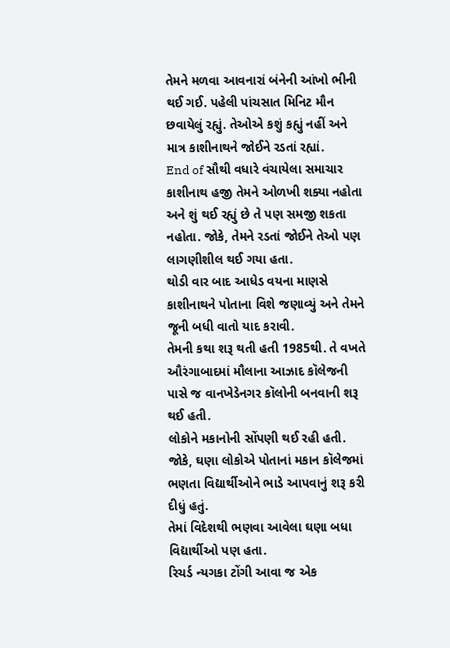તેમને મળવા આવનારાં બંનેની આંખો ભીની થઈ ગઈ. પહેલી પાંચસાત મિનિટ મૌન છવાયેલું રહ્યું. તેઓએ કશું કહ્યું નહીં અને માત્ર કાશીનાથને જોઈને રડતાં રહ્યાં.
End of સૌથી વધારે વંચાયેલા સમાચાર
કાશીનાથ હજી તેમને ઓળખી શક્યા નહોતા અને શું થઈ રહ્યું છે તે પણ સમજી શકતા નહોતા. જોકે, તેમને રડતાં જોઈને તેઓ પણ લાગણીશીલ થઈ ગયા હતા.
થોડી વાર બાદ આધેડ વયના માણસે કાશીનાથને પોતાના વિશે જણાવ્યું અને તેમને જૂની બધી વાતો યાદ કરાવી.
તેમની કથા શરૂ થતી હતી 1985થી. તે વખતે ઔરંગાબાદમાં મૌલાના આઝાદ કૉલેજની પાસે જ વાનખેડેનગર કૉલોની બનવાની શરૂ થઈ હતી.
લોકોને મકાનોની સોંપણી થઈ રહી હતી. જોકે, ઘણા લોકોએ પોતાનાં મકાન કૉલેજમાં ભણતા વિદ્યાર્થીઓને ભાડે આપવાનું શરૂ કરી દીધું હતું.
તેમાં વિદેશથી ભણવા આવેલા ઘણા બધા વિદ્યાર્થીઓ પણ હતા.
રિચર્ડ ન્યગકા ટોંગી આવા જ એક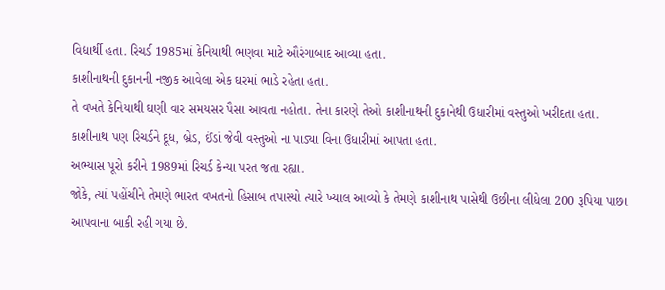વિદ્યાર્થી હતા. રિચર્ડ 1985માં કેનિયાથી ભણવા માટે ઔરંગાબાદ આવ્યા હતા.
કાશીનાથની દુકાનની નજીક આવેલા એક ઘરમાં ભાડે રહેતા હતા.
તે વખતે કેનિયાથી ઘણી વાર સમયસર પૈસા આવતા નહોતા. તેના કારણે તેઓ કાશીનાથની દુકાનેથી ઉધારીમાં વસ્તુઓ ખરીદતા હતા.
કાશીનાથ પણ રિચર્ડને દૂધ, બ્રેડ, ઈંડાં જેવી વસ્તુઓ ના પાડ્યા વિના ઉધારીમાં આપતા હતા.
અભ્યાસ પૂરો કરીને 1989માં રિચર્ડ કેન્યા પરત જતા રહ્યા.
જોકે, ત્યાં પહોંચીને તેમણે ભારત વખતનો હિસાબ તપાસ્યો ત્યારે ખ્યાલ આવ્યો કે તેમણે કાશીનાથ પાસેથી ઉછીના લીધેલા 200 રૂપિયા પાછા આપવાના બાકી રહી ગયા છે.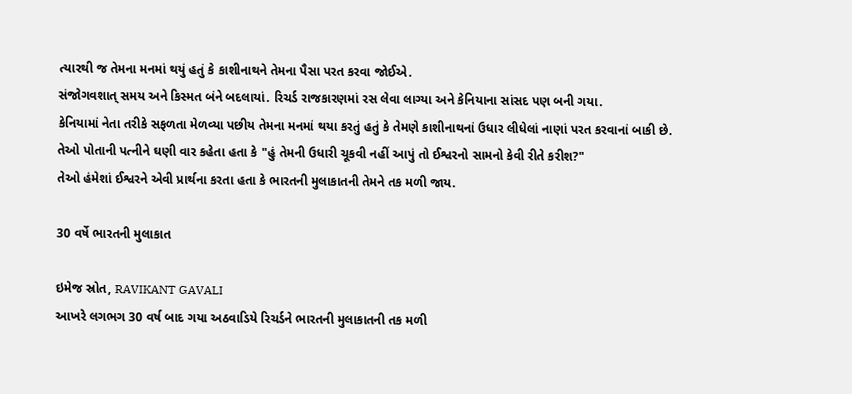ત્યારથી જ તેમના મનમાં થયું હતું કે કાશીનાથને તેમના પૈસા પરત કરવા જોઈએ.
સંજોગવશાત્ સમય અને કિસ્મત બંને બદલાયાં. રિચર્ડ રાજકારણમાં રસ લેવા લાગ્યા અને કેનિયાના સાંસદ પણ બની ગયા.
કેનિયામાં નેતા તરીકે સફળતા મેળવ્યા પછીય તેમના મનમાં થયા કરતું હતું કે તેમણે કાશીનાથનાં ઉધાર લીધેલાં નાણાં પરત કરવાનાં બાકી છે.
તેઓ પોતાની પત્નીને ઘણી વાર કહેતા હતા કે "હું તેમની ઉધારી ચૂકવી નહીં આપું તો ઈશ્વરનો સામનો કેવી રીતે કરીશ?"
તેઓ હંમેશાં ઈશ્વરને એવી પ્રાર્થના કરતા હતા કે ભારતની મુલાકાતની તેમને તક મળી જાય.

30 વર્ષે ભારતની મુલાકાત

ઇમેજ સ્રોત, RAVIKANT GAVALI
આખરે લગભગ 30 વર્ષ બાદ ગયા અઠવાડિયે રિચર્ડને ભારતની મુલાકાતની તક મળી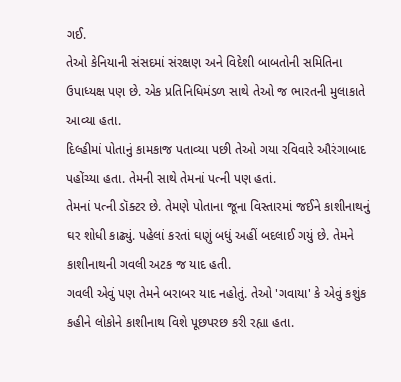ગઈ.
તેઓ કેનિયાની સંસદમાં સંરક્ષણ અને વિદેશી બાબતોની સમિતિના ઉપાધ્યક્ષ પણ છે. એક પ્રતિનિધિમંડળ સાથે તેઓ જ ભારતની મુલાકાતે આવ્યા હતા.
દિલ્હીમાં પોતાનું કામકાજ પતાવ્યા પછી તેઓ ગયા રવિવારે ઔરંગાબાદ પહોંચ્યા હતા. તેમની સાથે તેમનાં પત્ની પણ હતાં.
તેમનાં પત્ની ડૉક્ટર છે. તેમણે પોતાના જૂના વિસ્તારમાં જઈને કાશીનાથનું ઘર શોધી કાઢ્યું. પહેલાં કરતાં ઘણું બધું અહીં બદલાઈ ગયું છે. તેમને કાશીનાથની ગવલી અટક જ યાદ હતી.
ગવલી એવું પણ તેમને બરાબર યાદ નહોતું. તેઓ 'ગવાયા' કે એવું કશુંક કહીને લોકોને કાશીનાથ વિશે પૂછપરછ કરી રહ્યા હતા.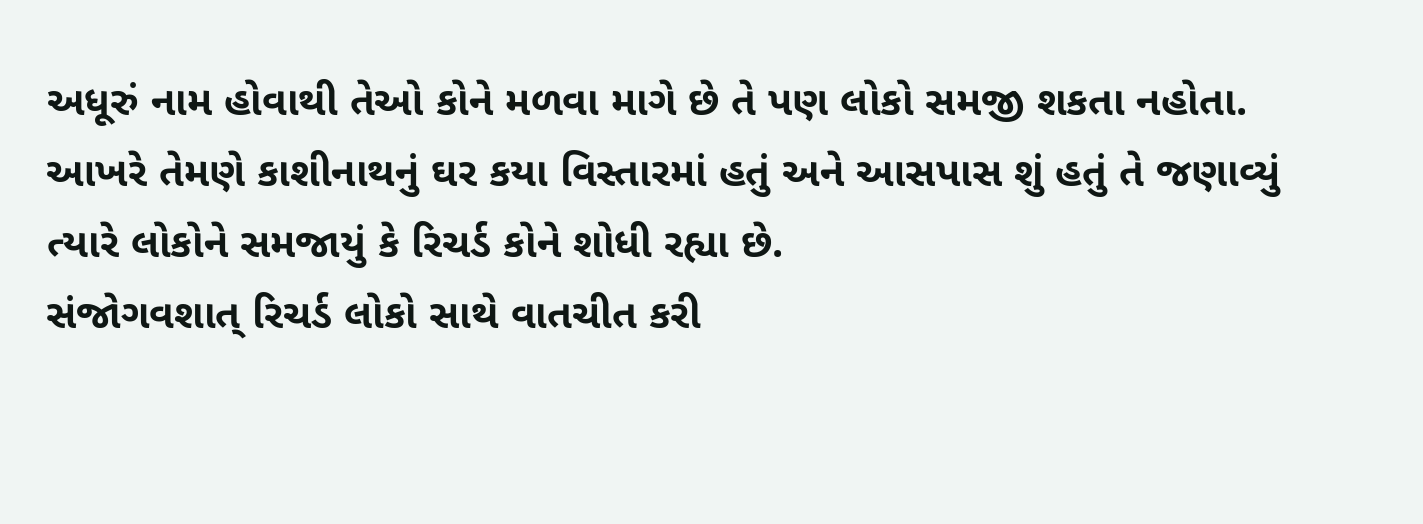અધૂરું નામ હોવાથી તેઓ કોને મળવા માગે છે તે પણ લોકો સમજી શકતા નહોતા.
આખરે તેમણે કાશીનાથનું ઘર કયા વિસ્તારમાં હતું અને આસપાસ શું હતું તે જણાવ્યું ત્યારે લોકોને સમજાયું કે રિચર્ડ કોને શોધી રહ્યા છે.
સંજોગવશાત્ રિચર્ડ લોકો સાથે વાતચીત કરી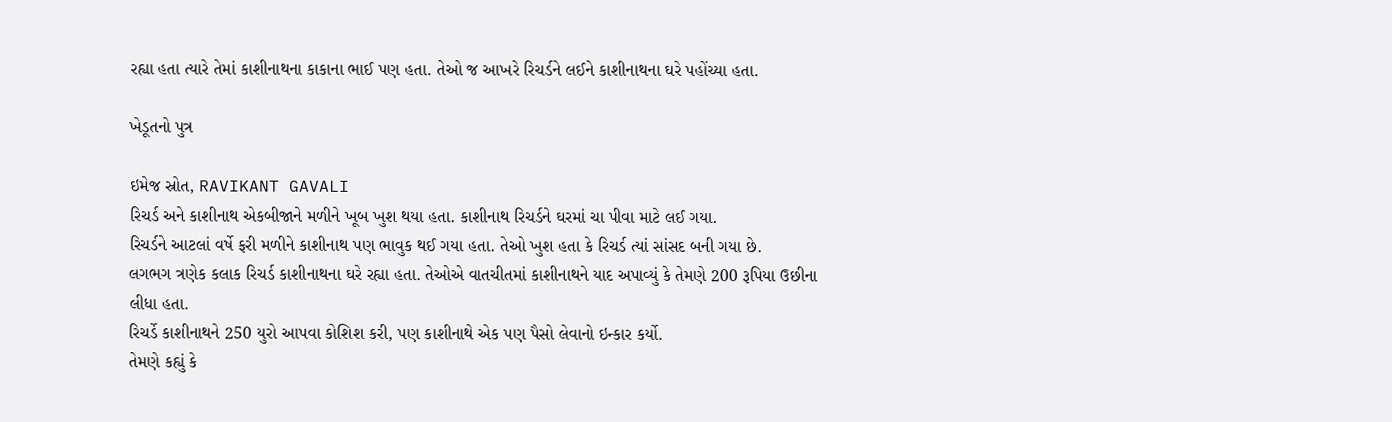રહ્યા હતા ત્યારે તેમાં કાશીનાથના કાકાના ભાઈ પણ હતા. તેઓ જ આખરે રિચર્ડને લઈને કાશીનાથના ઘરે પહોંચ્યા હતા.

ખેડૂતનો પુત્ર

ઇમેજ સ્રોત, RAVIKANT GAVALI
રિચર્ડ અને કાશીનાથ એકબીજાને મળીને ખૂબ ખુશ થયા હતા. કાશીનાથ રિચર્ડને ઘરમાં ચા પીવા માટે લઈ ગયા.
રિચર્ડને આટલાં વર્ષે ફરી મળીને કાશીનાથ પણ ભાવુક થઈ ગયા હતા. તેઓ ખુશ હતા કે રિચર્ડ ત્યાં સાંસદ બની ગયા છે.
લગભગ ત્રણેક કલાક રિચર્ડ કાશીનાથના ઘરે રહ્યા હતા. તેઓએ વાતચીતમાં કાશીનાથને યાદ અપાવ્યું કે તેમણે 200 રૂપિયા ઉછીના લીધા હતા.
રિચર્ડે કાશીનાથને 250 યુરો આપવા કોશિશ કરી, પણ કાશીનાથે એક પણ પૈસો લેવાનો ઇન્કાર કર્યો.
તેમણે કહ્યું કે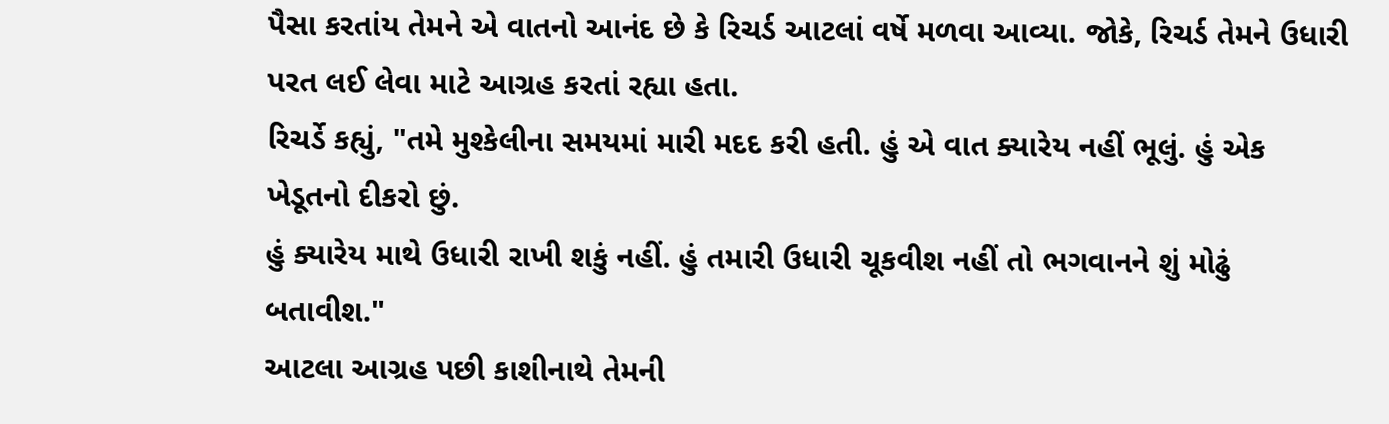પૈસા કરતાંય તેમને એ વાતનો આનંદ છે કે રિચર્ડ આટલાં વર્ષે મળવા આવ્યા. જોકે, રિચર્ડ તેમને ઉધારી પરત લઈ લેવા માટે આગ્રહ કરતાં રહ્યા હતા.
રિચર્ડે કહ્યું, "તમે મુશ્કેલીના સમયમાં મારી મદદ કરી હતી. હું એ વાત ક્યારેય નહીં ભૂલું. હું એક ખેડૂતનો દીકરો છું.
હું ક્યારેય માથે ઉધારી રાખી શકું નહીં. હું તમારી ઉધારી ચૂકવીશ નહીં તો ભગવાનને શું મોઢું બતાવીશ."
આટલા આગ્રહ પછી કાશીનાથે તેમની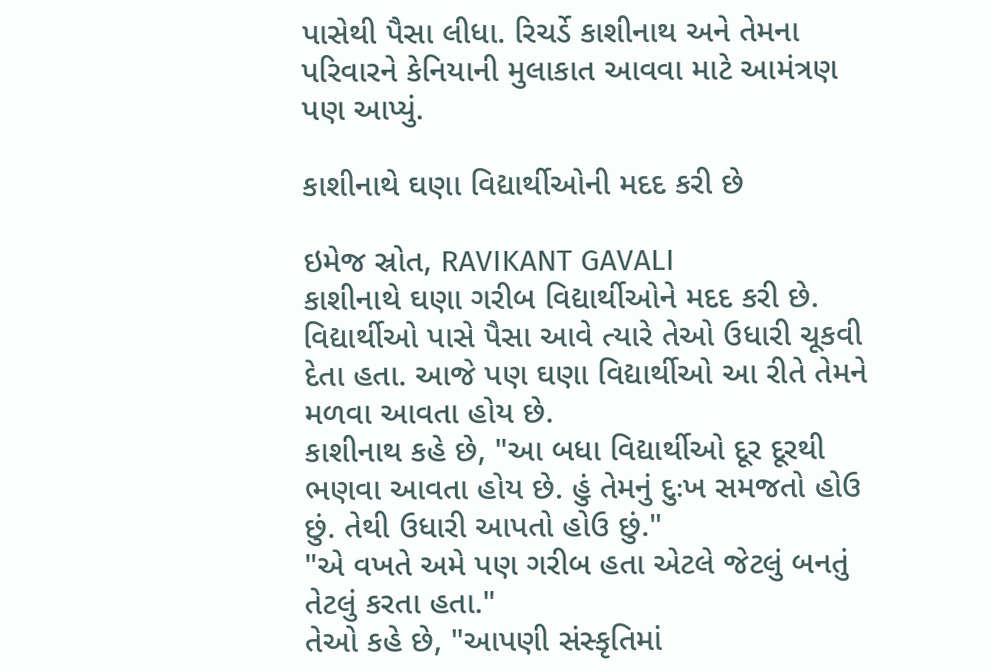પાસેથી પૈસા લીધા. રિચર્ડે કાશીનાથ અને તેમના પરિવારને કેનિયાની મુલાકાત આવવા માટે આમંત્રણ પણ આપ્યું.

કાશીનાથે ઘણા વિદ્યાર્થીઓની મદદ કરી છે

ઇમેજ સ્રોત, RAVIKANT GAVALI
કાશીનાથે ઘણા ગરીબ વિદ્યાર્થીઓને મદદ કરી છે. વિદ્યાર્થીઓ પાસે પૈસા આવે ત્યારે તેઓ ઉધારી ચૂકવી દેતા હતા. આજે પણ ઘણા વિદ્યાર્થીઓ આ રીતે તેમને મળવા આવતા હોય છે.
કાશીનાથ કહે છે, "આ બધા વિદ્યાર્થીઓ દૂર દૂરથી ભણવા આવતા હોય છે. હું તેમનું દુઃખ સમજતો હોઉ છું. તેથી ઉધારી આપતો હોઉ છું."
"એ વખતે અમે પણ ગરીબ હતા એટલે જેટલું બનતું તેટલું કરતા હતા."
તેઓ કહે છે, "આપણી સંસ્કૃતિમાં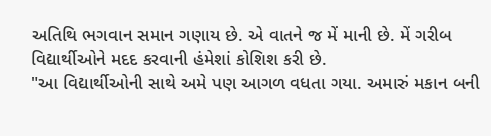અતિથિ ભગવાન સમાન ગણાય છે. એ વાતને જ મેં માની છે. મેં ગરીબ વિદ્યાર્થીઓને મદદ કરવાની હંમેશાં કોશિશ કરી છે.
"આ વિદ્યાર્થીઓની સાથે અમે પણ આગળ વધતા ગયા. અમારું મકાન બની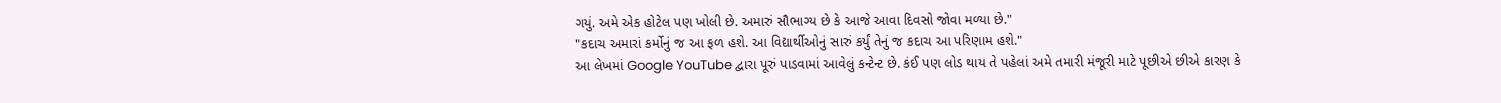ગયું. અમે એક હોટેલ પણ ખોલી છે. અમારું સૌભાગ્ય છે કે આજે આવા દિવસો જોવા મળ્યા છે."
"કદાચ અમારાં કર્મોનું જ આ ફળ હશે. આ વિદ્યાર્થીઓનું સારું કર્યું તેનું જ કદાચ આ પરિણામ હશે."
આ લેખમાં Google YouTube દ્વારા પૂરું પાડવામાં આવેલું કન્ટેન્ટ છે. કંઈ પણ લોડ થાય તે પહેલાં અમે તમારી મંજૂરી માટે પૂછીએ છીએ કારણ કે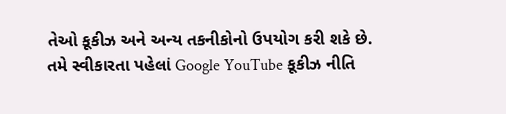તેઓ કૂકીઝ અને અન્ય તકનીકોનો ઉપયોગ કરી શકે છે. તમે સ્વીકારતા પહેલાં Google YouTube કૂકીઝ નીતિ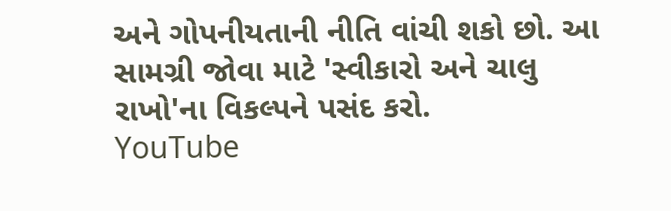અને ગોપનીયતાની નીતિ વાંચી શકો છો. આ સામગ્રી જોવા માટે 'સ્વીકારો અને ચાલુ રાખો'ના વિકલ્પને પસંદ કરો.
YouTube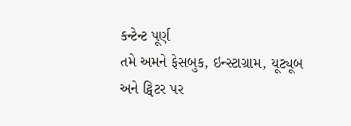કન્ટેન્ટ પૂર્ણ
તમે અમને ફેસબુક, ઇન્સ્ટાગ્રામ, યૂટ્યૂબ અને ટ્વિટર પર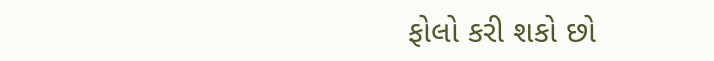ફોલો કરી શકો છો